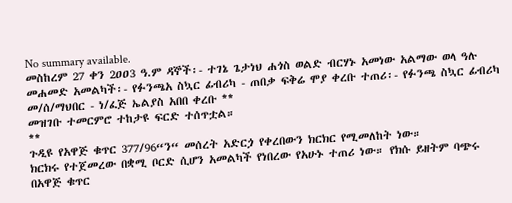No summary available.
መስከረም 27 ቀን 2ዐዐ3 ዓ.ም ዳኞች፡- ተገኔ ጌታነህ ሐጎስ ወልድ ብርሃኑ አመነው አልማው ወላ ዓሉ መሐመድ አመልካች፡- የፉንጫአ ስኳር ፊብሪካ - ጠበቃ ፍቅሬ ሞያ ቀረቡ ተጠሪ፡- የፉንጫ ስኳር ፊብሪካ መ/ሰ/ማህበር - ነ/ፈጅ ኤልያስ አበበ ቀረቡ **
መዝገቡ ተመርምሮ ተከታዩ ፍርድ ተሰጥቷል።
**
ጉዲዩ የአዋጅ ቁጥር 377/96“ን“ መሰረት አድርጏ የቀረበውን ክርክር የሚመለከት ነው።
ክርክሩ የተጀመረው በቋሚ ቦርድ ሲሆን አመልካች የነበረው የአሁኑ ተጠሪ ነው። የክሱ ይዘትም ባጭሩ በአዋጅ ቁጥር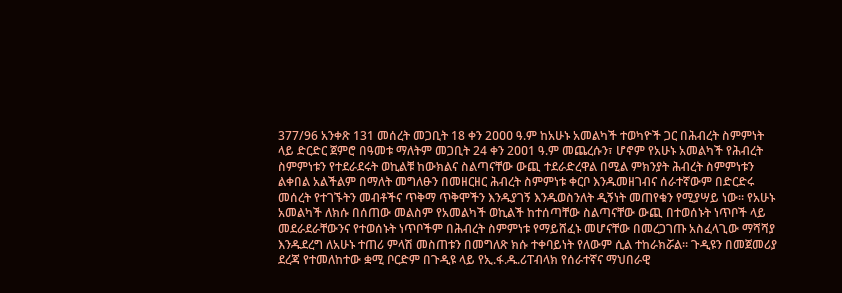377/96 አንቀጽ 131 መሰረት መጋቢት 18 ቀን 2ዐዐዐ ዓ.ም ከአሁኑ አመልካች ተወካዮች ጋር በሕብረት ስምምነት ላይ ድርድር ጀምሮ በዓመቱ ማለትም መጋቢት 24 ቀን 2ዐዐ1 ዓ.ም መጨረሱን፣ ሆኖም የአሁኑ አመልካች የሕብረት ስምምነቱን የተደራደሩት ወኪልቹ ከውክልና ስልጣናቸው ውጪ ተደራድረዋል በሚል ምክንያት ሕብረት ስምምነቱን ልቀበል አልችልም በማለት መግለፁን በመዘርዘር ሕብረት ስምምነቱ ቀርቦ እንዱመዘገብና ሰራተኛውም በድርድሩ መሰረት የተገኙትን መብቶችና ጥቅማ ጥቅሞችን እንዱያገኝ እንዱወስንለት ዲኝነት መጠየቁን የሚያሣይ ነው። የአሁኑ አመልካች ለክሱ በሰጠው መልስም የአመልካች ወኪልች ከተሰጣቸው ስልጣናቸው ውጪ በተወሰኑት ነጥቦች ላይ መደራደራቸውንና የተወሰኑት ነጥቦችም በሕብረት ስምምነቱ የማይሸፈኑ መሆናቸው በመረጋገጡ አስፈላጊው ማሻሻያ እንዱደረግ ለአሁኑ ተጠሪ ምላሽ መስጠቱን በመግለጽ ክሱ ተቀባይነት የለውም ሲል ተከራክሯል። ጉዲዩን በመጀመሪያ ደረጃ የተመለከተው ቋሚ ቦርድም በጉዲዩ ላይ የኢ.ፋ.ዱ.ሪፐብላክ የሰራተኛና ማህበራዊ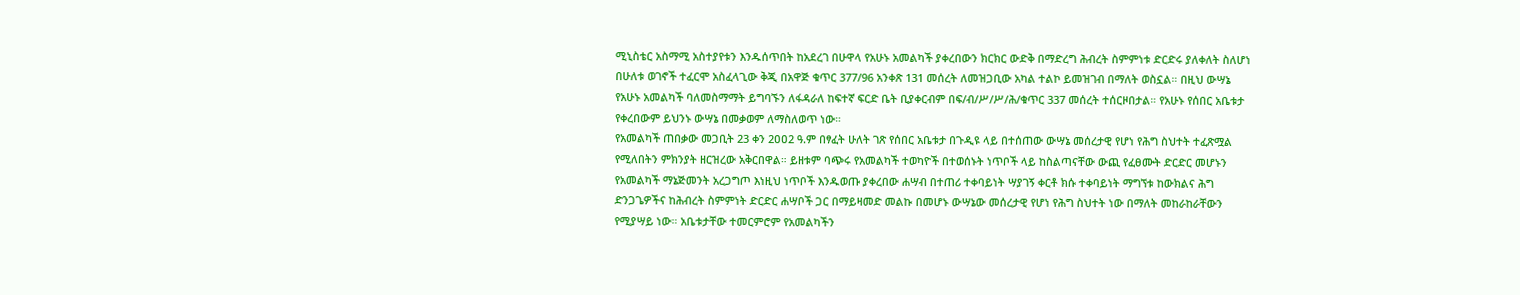ሚኒስቴር አስማሚ አስተያየቱን እንዱሰጥበት ከአደረገ በሁዋላ የአሁኑ አመልካች ያቀረበውን ክርክር ውድቅ በማድረግ ሕብረት ስምምነቱ ድርድሩ ያለቀለት ስለሆነ በሁለቱ ወገኖች ተፈርሞ አስፈላጊው ቅጂ በአዋጅ ቁጥር 377/96 አንቀጽ 131 መሰረት ለመዝጋቢው አካል ተልኮ ይመዝገብ በማለት ወስኗል። በዚህ ውሣኔ የአሁኑ አመልካች ባለመስማማት ይግባኙን ለፋዳራለ ከፍተኛ ፍርድ ቤት ቢያቀርብም በፍ/ብ/ሥ/ሥ/ሕ/ቁጥር 337 መሰረት ተሰርዞበታል። የአሁኑ የሰበር አቤቱታ የቀረበውም ይህንኑ ውሣኔ በመቃወም ለማስለወጥ ነው።
የአመልካች ጠበቃው መጋቢት 23 ቀን 2ዐዐ2 ዓ.ም በፃፈት ሁለት ገጽ የሰበር አቤቱታ በጉዲዩ ላይ በተሰጠው ውሣኔ መሰረታዊ የሆነ የሕግ ስህተት ተፈጽሟል የሚለበትን ምክንያት ዘርዝረው አቅርበዋል። ይዘቱም ባጭሩ የአመልካች ተወካዮች በተወሰኑት ነጥቦች ላይ ከስልጣናቸው ውጪ የፈፀሙት ድርድር መሆኑን የአመልካች ማኔጅመንት አረጋግጦ እነዚህ ነጥቦች እንዱወጡ ያቀረበው ሐሣብ በተጠሪ ተቀባይነት ሣያገኝ ቀርቶ ክሱ ተቀባይነት ማግኘቱ ከውክልና ሕግ ድንጋጌዎችና ከሕብረት ስምምነት ድርድር ሐሣቦች ጋር በማይዛመድ መልኩ በመሆኑ ውሣኔው መሰረታዊ የሆነ የሕግ ስህተት ነው በማለት መከራከራቸውን የሚያሣይ ነው። አቤቱታቸው ተመርምሮም የአመልካችን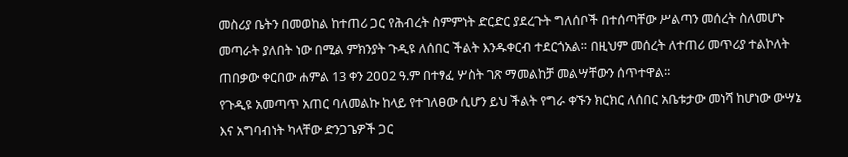መስሪያ ቤትን በመወከል ከተጠሪ ጋር የሕብረት ስምምነት ድርድር ያደረጉት ግለሰቦች በተሰጣቸው ሥልጣን መሰረት ስለመሆኑ መጣራት ያለበት ነው በሚል ምክንያት ጉዲዩ ለሰበር ችልት እንዱቀርብ ተደርጎአል። በዚህም መሰረት ለተጠሪ መጥሪያ ተልኮለት ጠበቃው ቀርበው ሐምል 13 ቀን 2ዐዐ2 ዓ.ም በተፃፈ ሦስት ገጽ ማመልከቻ መልሣቸውን ሰጥተዋል።
የጉዲዩ አመጣጥ አጠር ባለመልኩ ከላይ የተገለፀው ሲሆን ይህ ችልት የግራ ቀኙን ክርክር ለሰበር አቤቱታው መነሻ ከሆነው ውሣኔ እና አግባብነት ካላቸው ድንጋጌዎች ጋር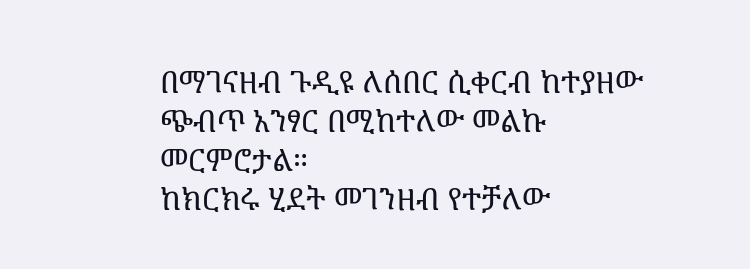በማገናዘብ ጉዲዩ ለሰበር ሲቀርብ ከተያዘው ጭብጥ አንፃር በሚከተለው መልኩ መርምሮታል።
ከክርክሩ ሂደት መገንዘብ የተቻለው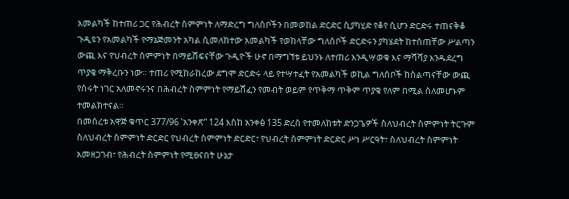አመልካች ከተጠሪ ጋር የሕብረት ስምምነት ለማድረግ ግለሰቦችን በመወከል ድርድር ሲያካሂድ የቆየ ሲሆን ድርድሩ ተጠናቅቆ ጉዲዩን የአመልካች የማኔጅመንት አካል ሲመለከተው አመልካች የወከላቸው ግለሰቦች ድርድሩን ያካሄደት ከተሰጠቸው ሥልጣን ውጪ እና የህብረት ስምምነት በማይሸፍናቸው ጉዲዮች ሁኖ በማግኘቱ ይህንኑ ለተጠሪ እንዲሣወቁ እና ማሻሻያ እንዱደረግ ጥያቄ ማቅረቡን ነው። ተጠሪ የሚከራከረው ደግሞ ድርድሩ ላይ የተሣተፈት የአመልካች ወኪል ግለሰቦች ከስልጣናቸው ውጪ የሰሩት ነገር አለመኖሩንና በሕብረት ስምምነት የማይሸፈን የመብት ወይም የጥቅማ ጥቅም ጥያቄ የለም በሚል ስለመሆኑም ተመልክተናል።
በመሰረቱ አዋጅ ቁጥር 377/96 ‛አንቀጽ“ 124 እስከ አንቀፅ 135 ድረስ የተመለከቱት ድንጋጌዎች ስለህብረት ስምምነት ትርጉም ስለህብረት ስምምነት ድርድር የህብረት ስምምነት ድርድር፣ የህብረት ስምምነት ድርድር ሥነ ሥርዓት፣ ስለህብረት ስምምነት አመዘጋገብ፣ የሕብረት ስምምነት የሚፀናበት ሁኔታ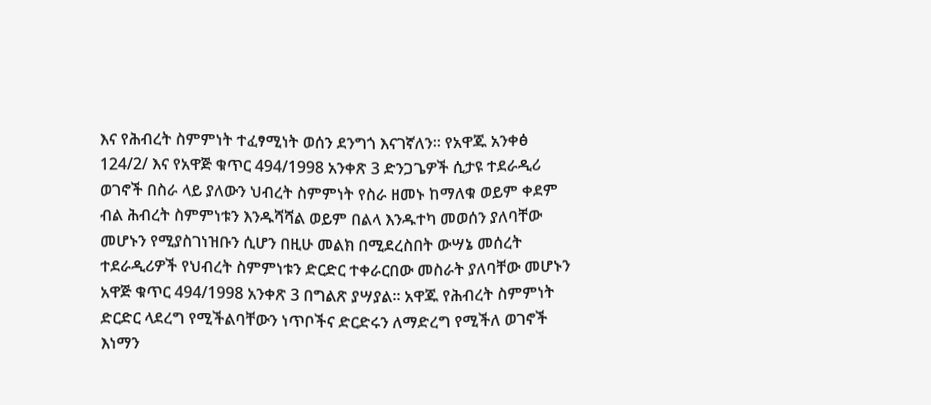እና የሕብረት ስምምነት ተፈፃሚነት ወሰን ደንግጎ እናገኛለን። የአዋጁ አንቀፅ 124/2/ እና የአዋጅ ቁጥር 494/1998 አንቀጽ 3 ድንጋጌዎች ሲታዩ ተደራዲሪ ወገኖች በስራ ላይ ያለውን ህብረት ስምምነት የስራ ዘመኑ ከማለቁ ወይም ቀደም ብል ሕብረት ስምምነቱን እንዱሻሻል ወይም በልላ እንዱተካ መወሰን ያለባቸው መሆኑን የሚያስገነዝቡን ሲሆን በዚሁ መልክ በሚደረስበት ውሣኔ መሰረት ተደራዲሪዎች የህብረት ስምምነቱን ድርድር ተቀራርበው መስራት ያለባቸው መሆኑን አዋጅ ቁጥር 494/1998 አንቀጽ 3 በግልጽ ያሣያል። አዋጁ የሕብረት ስምምነት ድርድር ላደረግ የሚችልባቸውን ነጥቦችና ድርድሩን ለማድረግ የሚችለ ወገኖች እነማን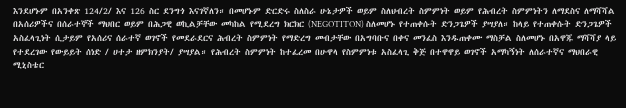እንደሆኑም በአንቀጽ 124/2/ እና 126 ስር ደንግጎ እናገኛለን። በመሆኑም ድርድሩ ስለስራ ሁኔታዎች ወይም ስለህብረት ስምምነት ወይም የሕብረት ስምምነትን ለማደስና ለማሻሻል በአሰሪዎችና በሰራተኞች ማህበር ወይም በሕጋዊ ወኪልቻቸው መካከል የሚደረግ ክርክር (NEGOTITON) ስለመሆኑ የተጠቀሱት ድንጋጌዎች ያሣያለ። ከላይ የተጠቀሱት ድንጋጌዎች አስፈላጊነት ሲታይም የአሰሪና ሰራተኛ ወገኖች የመደራደርና ሕብረት ስምምነት የማድረግ መብታቸው በአግባቡና በቀና መንፈስ እንዱጠቀሙ ማስቻል ስለመሆኑ በአዋጁ ማሻሻያ ላይ የተደረገው የውይይት ሰነድ / ሀተታ ዘምክንያት/ ያሣያል። የሕብረት ስምምነት ከተፈረመ በሁዋላ የስምምነቱ አስፈላጊ ቅጅ በተዋዋይ ወገኖች አማካኝነት ለሰራተኛና ማህበራዊ ሚኒስቴር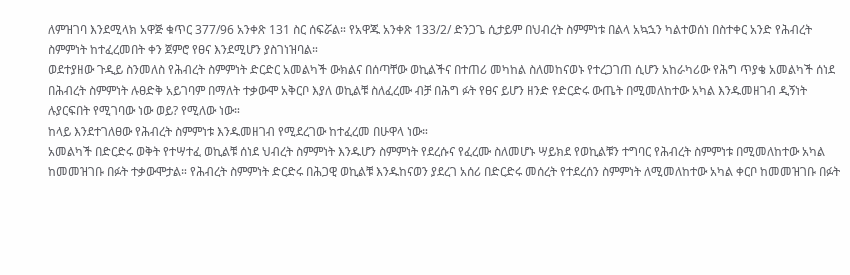ለምዝገባ እንደሚላክ አዋጅ ቁጥር 377/96 አንቀጽ 131 ስር ሰፍሯል። የአዋጁ አንቀጽ 133/2/ ድንጋጌ ሲታይም በህብረት ስምምነቱ በልላ አኳኋን ካልተወሰነ በስተቀር አንድ የሕብረት ስምምነት ከተፈረመበት ቀን ጀምሮ የፀና እንደሚሆን ያስገነዝባል።
ወደተያዘው ጉዲይ ስንመለስ የሕብረት ስምምነት ድርድር አመልካች ውክልና በሰጣቸው ወኪልችና በተጠሪ መካከል ስለመከናወኑ የተረጋገጠ ሲሆን አከራካሪው የሕግ ጥያቄ አመልካች ሰነደ በሕብረት ስምምነት ሉፀድቅ አይገባም በማለት ተቃውሞ አቅርቦ እያለ ወኪልቹ ስለፈረሙ ብቻ በሕግ ፉት የፀና ይሆን ዘንድ የድርድሩ ውጤት በሚመለከተው አካል እንዱመዘገብ ዲኝነት ሉያርፍበት የሚገባው ነው ወይ? የሚለው ነው።
ከላይ እንደተገለፀው የሕብረት ስምምነቱ እንዱመዘገብ የሚደረገው ከተፈረመ በሁዋላ ነው።
አመልካች በድርድሩ ወቅት የተሣተፈ ወኪልቹ ሰነደ ህብረት ስምምነት እንዱሆን ስምምነት የደረሱና የፈረሙ ስለመሆኑ ሣይክደ የወኪልቹን ተግባር የሕብረት ስምምነቱ በሚመለከተው አካል ከመመዝገቡ በፉት ተቃውሞታል። የሕብረት ስምምነት ድርድሩ በሕጋዊ ወኪልቹ እንዱከናወን ያደረገ አሰሪ በድርድሩ መሰረት የተደረሰን ስምምነት ለሚመለከተው አካል ቀርቦ ከመመዝገቡ በፉት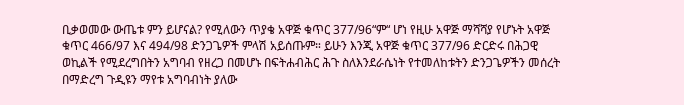ቢቃወመው ውጤቱ ምን ይሆናል? የሚለውን ጥያቄ አዋጅ ቁጥር 377/96“ም“ ሆነ የዚሁ አዋጅ ማሻሻያ የሆኑት አዋጅ ቁጥር 466/97 እና 494/98 ድንጋጌዎች ምላሽ አይሰጡም። ይሁን እንጂ አዋጅ ቁጥር 377/96 ድርድሩ በሕጋዊ ወኪልች የሚደረግበትን አግባብ የዘረጋ በመሆኑ በፍትሐብሕር ሕጉ ስለእንደራሴነት የተመለከቱትን ድንጋጌዎችን መሰረት በማድረግ ጉዲዩን ማየቱ አግባብነት ያለው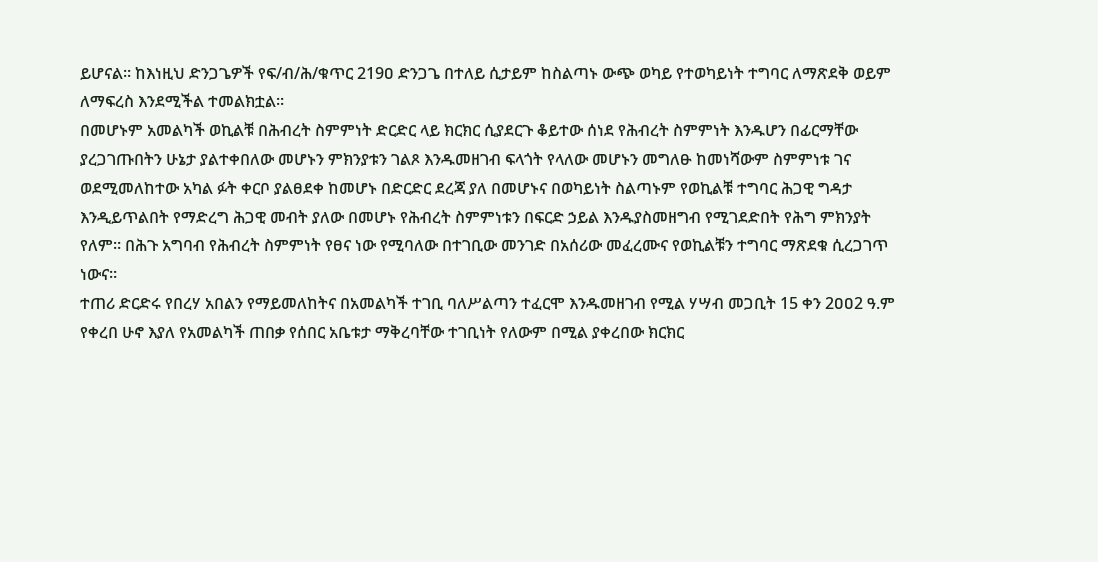ይሆናል። ከእነዚህ ድንጋጌዎች የፍ/ብ/ሕ/ቁጥር 219ዐ ድንጋጌ በተለይ ሲታይም ከስልጣኑ ውጭ ወካይ የተወካይነት ተግባር ለማጽደቅ ወይም ለማፍረስ እንደሚችል ተመልክቷል።
በመሆኑም አመልካች ወኪልቹ በሕብረት ስምምነት ድርድር ላይ ክርክር ሲያደርጉ ቆይተው ሰነደ የሕብረት ስምምነት እንዱሆን በፊርማቸው ያረጋገጡበትን ሁኔታ ያልተቀበለው መሆኑን ምክንያቱን ገልጾ እንዱመዘገብ ፍላጎት የላለው መሆኑን መግለፁ ከመነሻውም ስምምነቱ ገና ወደሚመለከተው አካል ፉት ቀርቦ ያልፀደቀ ከመሆኑ በድርድር ደረጃ ያለ በመሆኑና በወካይነት ስልጣኑም የወኪልቹ ተግባር ሕጋዊ ግዳታ እንዲይጥልበት የማድረግ ሕጋዊ መብት ያለው በመሆኑ የሕብረት ስምምነቱን በፍርድ ኃይል እንዱያስመዘግብ የሚገደድበት የሕግ ምክንያት የለም። በሕጉ አግባብ የሕብረት ስምምነት የፀና ነው የሚባለው በተገቢው መንገድ በአሰሪው መፈረሙና የወኪልቹን ተግባር ማጽደቁ ሲረጋገጥ ነውና።
ተጠሪ ድርድሩ የበረሃ አበልን የማይመለከትና በአመልካች ተገቢ ባለሥልጣን ተፈርሞ እንዱመዘገብ የሚል ሃሣብ መጋቢት 15 ቀን 2ዐዐ2 ዓ.ም የቀረበ ሁኖ እያለ የአመልካች ጠበቃ የሰበር አቤቱታ ማቅረባቸው ተገቢነት የለውም በሚል ያቀረበው ክርክር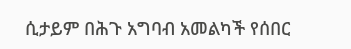ሲታይም በሕጉ አግባብ አመልካች የሰበር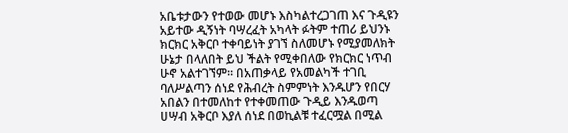አቤቱታውን የተወው መሆኑ እስካልተረጋገጠ እና ጉዲዩን አይተው ዲኝነት ባሣረፈት አካላት ፉትም ተጠሪ ይህንኑ ክርክር አቅርቦ ተቀባይነት ያገኘ ስለመሆኑ የሚያመለክት ሁኔታ በላለበት ይህ ችልት የሚቀበለው የክርክር ነጥብ ሁኖ አልተገኘም። በአጠቃላይ የአመልካች ተገቢ ባለሥልጣን ሰነደ የሕብረት ስምምነት እንዱሆን የበርሃ አበልን በተመለከተ የተቀመጠው ጉዲይ እንዱወጣ ሀሣብ አቅርቦ እያለ ሰነደ በወኪልቹ ተፈርሟል በሚል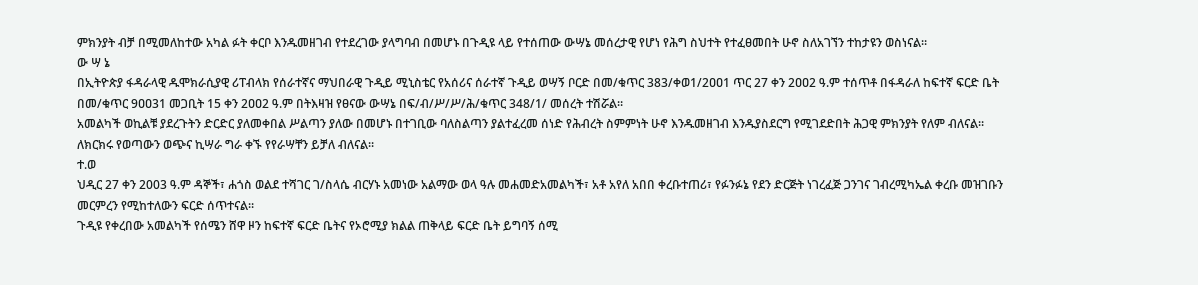ምክንያት ብቻ በሚመለከተው አካል ፉት ቀርቦ እንዱመዘገብ የተደረገው ያላግባብ በመሆኑ በጉዲዩ ላይ የተሰጠው ውሣኔ መሰረታዊ የሆነ የሕግ ስህተት የተፈፀመበት ሁኖ ስለአገኘን ተከታዩን ወስነናል።
ው ሣ ኔ
በኢትዮጵያ ፋዳራላዊ ዱሞክራሲያዊ ሪፐብላክ የሰራተኛና ማህበራዊ ጉዲይ ሚኒስቴር የአሰሪና ሰራተኛ ጉዲይ ወሣኝ ቦርድ በመ/ቁጥር 383/ቀወ1/2ዐዐ1 ጥር 27 ቀን 2ዐዐ2 ዓ.ም ተሰጥቶ በፋዳራለ ከፍተኛ ፍርድ ቤት በመ/ቁጥር 9ዐዐ31 መጋቢት 15 ቀን 2ዐዐ2 ዓ.ም በትእዛዝ የፀናው ውሣኔ በፍ/ብ/ሥ/ሥ/ሕ/ቁጥር 348/1/ መሰረት ተሽሯል።
አመልካች ወኪልቹ ያደረጉትን ድርድር ያለመቀበል ሥልጣን ያለው በመሆኑ በተገቢው ባለስልጣን ያልተፈረመ ሰነድ የሕብረት ስምምነት ሁኖ እንዱመዘገብ እንዱያስደርግ የሚገደድበት ሕጋዊ ምክንያት የለም ብለናል።
ለክርክሩ የወጣውን ወጭና ኪሣራ ግራ ቀኙ የየራሣቸን ይቻለ ብለናል።
ተ.ወ
ህዲር 27 ቀን 2003 ዓ.ም ዳኞች፣ ሐጎስ ወልደ ተሻገር ገ/ስላሴ ብርሃኑ አመነው አልማው ወላ ዓሉ መሐመድአመልካች፣ አቶ አየለ አበበ ቀረቡተጠሪ፣ የፉንፉኔ የደን ድርጅት ነገረፈጅ ጋንገና ገብረሚካኤል ቀረቡ መዝገቡን መርምረን የሚከተለውን ፍርድ ሰጥተናል።
ጉዲዩ የቀረበው አመልካች የሰሜን ሸዋ ዞን ከፍተኛ ፍርድ ቤትና የኦሮሚያ ክልል ጠቅላይ ፍርድ ቤት ይግባኝ ሰሚ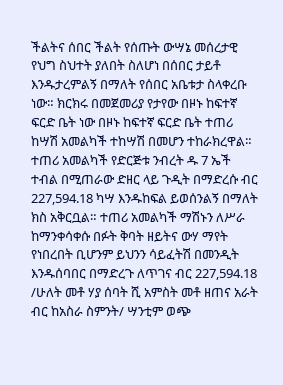ችልትና ሰበር ችልት የሰጡት ውሣኔ መሰረታዊ የህግ ስህተት ያለበት ስለሆነ በሰበር ታይቶ እንዱታረምልኝ በማለት የሰበር አቤቱታ ስላቀረቡ ነው። ክርክሩ በመጀመሪያ የታየው በዞኑ ከፍተኛ ፍርድ ቤት ነው በዞኑ ከፍተኛ ፍርድ ቤት ተጠሪ ከሣሽ አመልካች ተከሣሽ በመሆን ተከራክረዋል።
ተጠሪ አመልካች የድርጅቱ ንብረት ዱ 7 ኤች ተብል በሚጠራው ድዘር ላይ ጉዲት በማድረሱ ብር 227,594.18 ካሣ እንዱከፍል ይወሰንልኝ በማለት ክስ አቅርቧል። ተጠሪ አመልካች ማሽኑን ለሥራ ከማንቀሳቀሱ በፉት ቅባት ዘይትና ውሃ ማየት የነበረበት ቢሆንም ይህንን ሳይፈትሽ በመንዲት እንዱሰባበር በማድረጉ ለጥገና ብር 227,594.18 /ሁለት መቶ ሃያ ሰባት ሺ አምስት መቶ ዘጠና አራት ብር ከአስራ ስምንት/ ሣንቲም ወጭ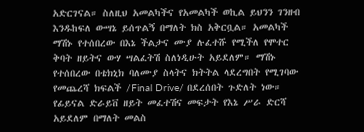አድርገናል። ስለዚህ አመልካችና የአመልካች ወኪል ይህንን ገንዘብ እንዱከፍለ ውሣኔ ይሰጥልኝ በማለት ክስ አቅርቧል። አመልካች ማሽኑ የተሰበረው በእኔ ችልታና ሙያ ሉፈተሹ የሚችለ የሞተር ቅባት ዘይትና ውሃ ሣልፈትሽ ስለነዲሁት አይደለም። ማሽኑ የተሰበረው በቴክኒክ ባለሙያ ስላትና ክትትል ላደረግበት የሚገባው የመጨረሻ ክፍልች /Final Drive/ በደረሰበት ጉድለት ነው። የፊይናል ድራይቨ ዘይት መፈተሽና መፍታት የእኔ ሥራ ድርሻ አይደለም በማለት መልስ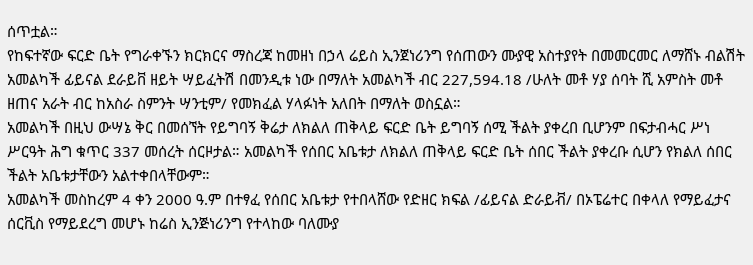ሰጥቷል።
የከፍተኛው ፍርድ ቤት የግራቀኙን ክርክርና ማስረጃ ከመዘነ በኃላ ሬይስ ኢንጀነሪንግ የሰጠውን ሙያዊ አስተያየት በመመርመር ለማሸኑ ብልሽት አመልካች ፊይናል ደራይቨ ዘይት ሣይፈትሽ በመንዲቱ ነው በማለት አመልካች ብር 227,594.18 /ሁለት መቶ ሃያ ሰባት ሺ አምስት መቶ ዘጠና አራት ብር ከአስራ ስምንት ሣንቲም/ የመክፈል ሃላፉነት አለበት በማለት ወስኗል።
አመልካች በዚህ ውሣኔ ቅር በመሰኘት የይግባኝ ቅሬታ ለክልለ ጠቅላይ ፍርድ ቤት ይግባኝ ሰሚ ችልት ያቀረበ ቢሆንም በፍታብሓር ሥነ ሥርዓት ሕግ ቁጥር 337 መሰረት ሰርዞታል። አመልካች የሰበር አቤቱታ ለክልለ ጠቅላይ ፍርድ ቤት ሰበር ችልት ያቀረቡ ሲሆን የክልለ ሰበር ችልት አቤቱታቸውን አልተቀበላቸውም።
አመልካች መስከረም 4 ቀን 2000 ዓ.ም በተፃፈ የሰበር አቤቱታ የተበላሸው የድዘር ክፍል /ፊይናል ድራይቭ/ በኦፔሬተር በቀላለ የማይፈታና ሰርቪስ የማይደረግ መሆኑ ከሬስ ኢንጅነሪንግ የተላከው ባለሙያ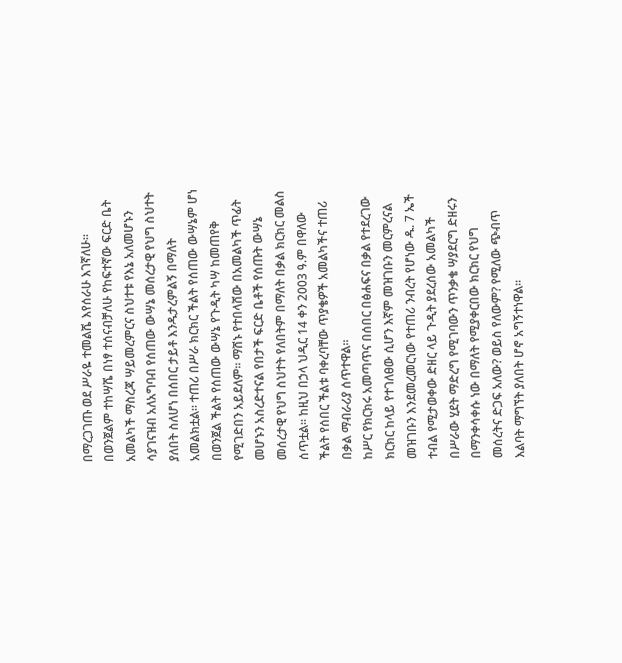በማረጋገጡ ወደ ሥራዬ ተመልሼ እየሰራሁ እገኛለሁ። በወንጀልም ተከሣሼ በነፃ ተሰናብቻለሁ የከፍተኛው ፍርድ ቤት አመልካች ማስረጃ ሣይመረምርና ስህተቱ የእኔ አለመሆኑን ሳያገናዝብ አለአግባብ የሰጠው ውሣኔ መሰረታዊ የህግ ስህተት ያለበት ስለሆነ በሰበር ታይቶ እንዱታረምልኝ በማለት አመልክቷል። ተጠሪ በሥራ ክርክር ችልት የሰጠው ውሣኔም ሆነ በወንጀል ችልት የሰጠው ውሣኔ የጉዲት ካሣ ከመጠየቅ የሚገድበን አይደለም። ማሸኑ የተበላሸው በአመልካች ጥፊት መሆኑን አስረድተናል የበታች ፍርድ ቤቶች የሰጡት ውሣኔ መሰረታዊ የህግ ስህተት የለበትም በማለት በቃል ክርክር መልስ ሰጥቷል። ከዚህ በኃላ ህዲር 14 ቀን 2003 ዓ.ም በዋለው ችልት የሰበር ችልቱ ባቀረባቸው ጥያቄዎች አመልካችና ተጠሪ በቃል ማብራሪያ ሰጥተዋል።
ከሥር የክርክሩ አመጣጥና በሰበር በፅሐፍና በቃል የተደረገው ክርክር ከላይ የተገለፀው ሲሆን እኛም መዝገቡን መርምረናል መዝገቡን እንደመረመርነው የተጠሪ ንብረት የሆነው ዱ. 7 ኤች ተብል የሚታወቀው ድዘር ላይ ጉዲት ያደረሰው አመልካች በሥራው ሂደት ማድረግ የሚገባውን ጥንቃቄ ሣያደርግ ድዘሩን በማንቀሳቀሱ ነው በማለት የሚያቀርበው ክርክር የህግ መሰረትና ድጋፍ አለው? ወይስ የለውም? የሚለው ጭብጥ እልባት ማግኘት ያለበት ሆኖ አግኝተነዋል።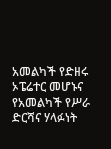አመልካች የድዘሩ ኦፔሬተር መሆኑና የአመልካች የሥራ ድርሻና ሃላፉነት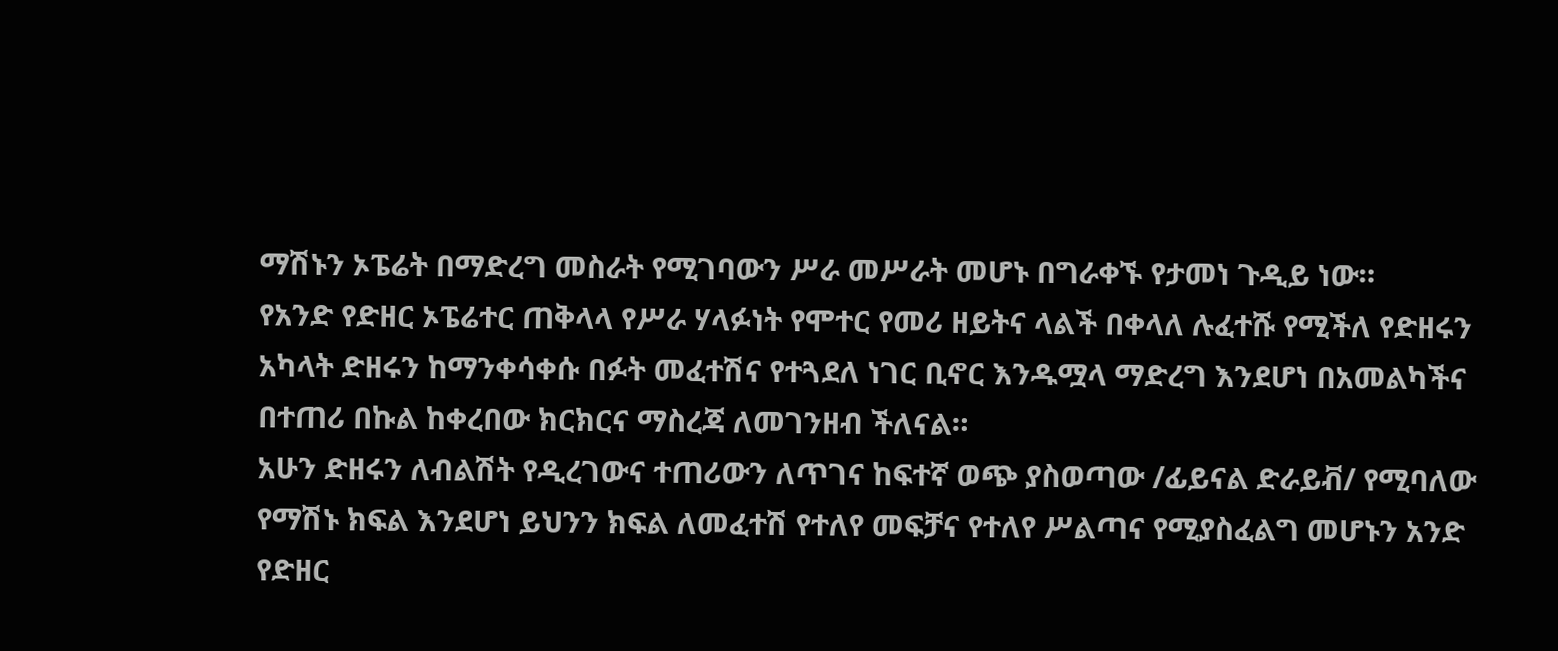ማሽኑን ኦፔሬት በማድረግ መስራት የሚገባውን ሥራ መሥራት መሆኑ በግራቀኙ የታመነ ጉዲይ ነው።
የአንድ የድዘር ኦፔሬተር ጠቅላላ የሥራ ሃላፉነት የሞተር የመሪ ዘይትና ላልች በቀላለ ሉፈተሹ የሚችለ የድዘሩን አካላት ድዘሩን ከማንቀሳቀሱ በፉት መፈተሽና የተጓደለ ነገር ቢኖር እንዱሟላ ማድረግ እንደሆነ በአመልካችና በተጠሪ በኩል ከቀረበው ክርክርና ማስረጃ ለመገንዘብ ችለናል።
አሁን ድዘሩን ለብልሽት የዲረገውና ተጠሪውን ለጥገና ከፍተኛ ወጭ ያስወጣው /ፊይናል ድራይቭ/ የሚባለው የማሽኑ ክፍል እንደሆነ ይህንን ክፍል ለመፈተሽ የተለየ መፍቻና የተለየ ሥልጣና የሚያስፈልግ መሆኑን አንድ የድዘር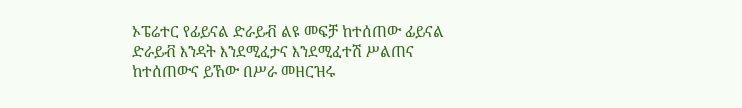ኦፔሬተር የፊይናል ድራይቭ ልዩ መፍቻ ከተሰጠው ፊይናል ድራይቭ እንዳት እንደሚፈታና እንደሚፈተሽ ሥልጠና ከተሰጠውና ይኸው በሥራ መዘርዝሩ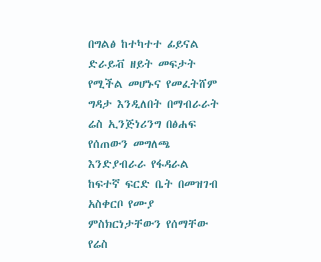በግልፅ ከተካተተ ፊይናል ድራይቭ ዘይት መፍታት የሚችል መሆኑና የመፈትሸም ግዳታ እንዲለበት በማብራራት ሬስ ኢንጅነሪንግ በፅሐፍ የሰጠውን መግለጫ እንድያብራራ የፋዳራል ከፍተኛ ፍርድ ቤት በመዝገብ አስቀርቦ የሙያ ምስክርነታቸውን የሰማቸው የሬስ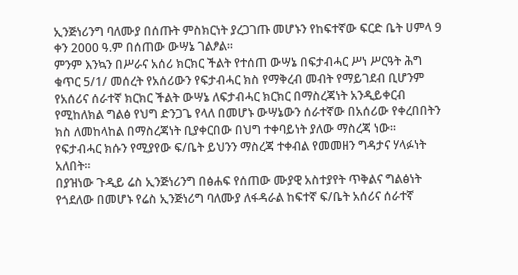ኢንጅነሪንግ ባለሙያ በሰጡት ምስክርነት ያረጋገጡ መሆኑን የከፍተኛው ፍርድ ቤት ሀምላ 9 ቀን 2000 ዓ.ም በሰጠው ውሣኔ ገልፆል።
ምንም እንኳን በሥራና አሰሪ ክርክር ችልት የተሰጠ ውሣኔ በፍታብሓር ሥነ ሥርዓት ሕግ ቁጥር 5/1/ መሰረት የአሰሪውን የፍታብሓር ክስ የማቅረብ መብት የማይገደብ ቢሆንም የአሰሪና ሰራተኛ ክርክር ችልት ውሣኔ ለፍታብሓር ክርክር በማስረጃነት አንዲይቀርብ የሚከለክል ግልፅ የህግ ድንጋጌ የላለ በመሆኑ ውሣኔውን ሰራተኛው በአሰሪው የቀረበበትን ክስ ለመከላከል በማስረጃነት ቢያቀርበው በህግ ተቀባይነት ያለው ማስረጃ ነው። የፍታብሓር ክሱን የሚያየው ፍ/ቤት ይህንን ማስረጃ ተቀብል የመመዘን ግዳታና ሃላፉነት አለበት።
በያዝነው ጉዲይ ሬስ ኢንጅነሪንግ በፅሐፍ የሰጠው ሙያዊ አስተያየት ጥቅልና ግልፅነት የጎደለው በመሆኑ የሬስ ኢንጅነሪግ ባለሙያ ለፋዳራል ከፍተኛ ፍ/ቤት አሰሪና ሰራተኛ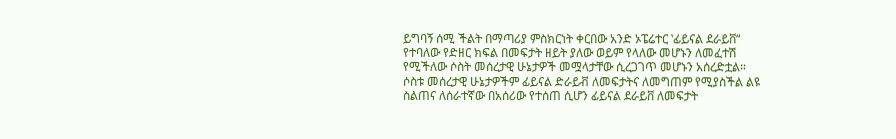ይግባኝ ሰሚ ችልት በማጣሪያ ምስክርነት ቀርበው አንድ ኦፔሬተር ‛ፊይናል ደራይቨ“ የተባለው የድዘር ክፍል በመፍታት ዘይት ያለው ወይም የላለው መሆኑን ለመፈተሽ የሚችለው ሶስት መሰረታዊ ሁኔታዎች መሟላታቸው ሲረጋገጥ መሆኑን አሰረድቷል። ሶስቱ መሰረታዊ ሁኔታዎችም ፊይናል ድራይቭ ለመፍታትና ለመግጠም የሚያስችል ልዩ ስልጠና ለሰራተኛው በአሰሪው የተሰጠ ሲሆን ፊይናል ደራይቨ ለመፍታት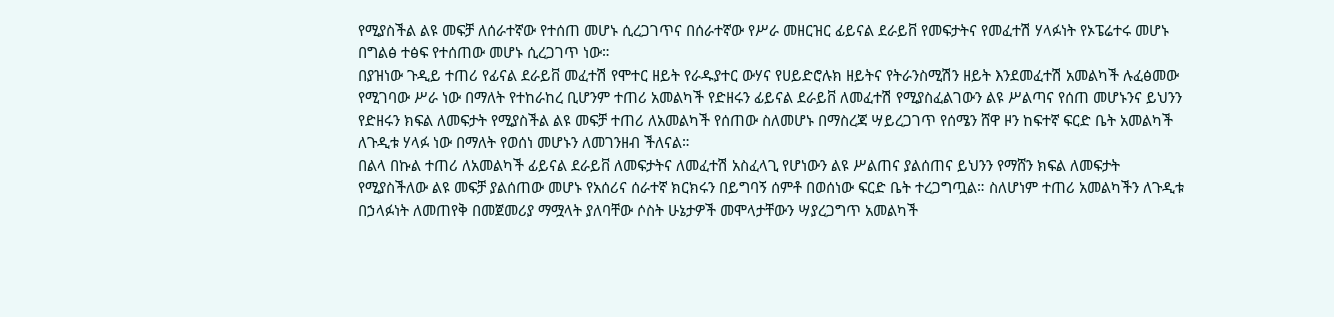የሚያስችል ልዩ መፍቻ ለሰራተኛው የተሰጠ መሆኑ ሲረጋገጥና በሰራተኛው የሥራ መዘርዝር ፊይናል ደራይቨ የመፍታትና የመፈተሽ ሃላፉነት የኦፔሬተሩ መሆኑ በግልፅ ተፅፍ የተሰጠው መሆኑ ሲረጋገጥ ነው።
በያዝነው ጉዲይ ተጠሪ የፊናል ደራይቨ መፈተሽ የሞተር ዘይት የራዱያተር ውሃና የሀይድሮሉክ ዘይትና የትራንስሚሽን ዘይት እንደመፈተሽ አመልካች ሉፈፅመው የሚገባው ሥራ ነው በማለት የተከራከረ ቢሆንም ተጠሪ አመልካች የድዘሩን ፊይናል ደራይቨ ለመፈተሽ የሚያስፈልገውን ልዩ ሥልጣና የሰጠ መሆኑንና ይህንን የድዘሩን ክፍል ለመፍታት የሚያስችል ልዩ መፍቻ ተጠሪ ለአመልካች የሰጠው ስለመሆኑ በማስረጃ ሣይረጋገጥ የሰሜን ሸዋ ዞን ከፍተኛ ፍርድ ቤት አመልካች ለጉዲቱ ሃላፉ ነው በማለት የወሰነ መሆኑን ለመገንዘብ ችለናል።
በልላ በኩል ተጠሪ ለአመልካች ፊይናል ደራይቨ ለመፍታትና ለመፈተሽ አስፈላጊ የሆነውን ልዩ ሥልጠና ያልሰጠና ይህንን የማሸን ክፍል ለመፍታት የሚያስችለው ልዩ መፍቻ ያልሰጠው መሆኑ የአሰሪና ሰራተኛ ክርክሩን በይግባኝ ሰምቶ በወሰነው ፍርድ ቤት ተረጋግጧል። ስለሆነም ተጠሪ አመልካችን ለጉዲቱ በኃላፉነት ለመጠየቅ በመጀመሪያ ማሟላት ያለባቸው ሶስት ሁኔታዎች መሞላታቸውን ሣያረጋግጥ አመልካች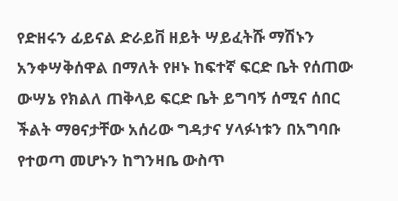የድዘሩን ፊይናል ድራይቨ ዘይት ሣይፈትሹ ማሽኑን አንቀሣቅሰዋል በማለት የዞኑ ከፍተኛ ፍርድ ቤት የሰጠው ውሣኔ የክልለ ጠቅላይ ፍርድ ቤት ይግባኝ ሰሚና ሰበር ችልት ማፀናታቸው አሰሪው ግዳታና ሃላፉነቱን በአግባቡ የተወጣ መሆኑን ከግንዛቤ ውስጥ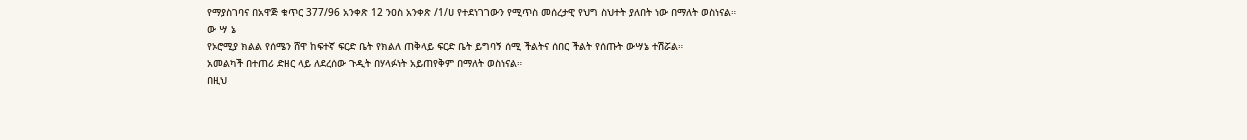የማያስገባና በአዋጅ ቁጥር 377/96 አንቀጽ 12 ንዐስ አንቀጽ /1/ሀ የተደነገገውን የሚጥስ መሰረታዊ የህግ ስህተት ያለበት ነው በማለት ወስነናል።
ው ሣ ኔ
የኦሮሚያ ክልል የሰሜን ሸዋ ከፍተኛ ፍርድ ቤት የክልለ ጠቅላይ ፍርድ ቤት ይግባኝ ሰሚ ችልትና ሰበር ችልት የሰጡት ውሣኔ ተሽሯል።
አመልካች በተጠሪ ድዘር ላይ ለደረሰው ጉዲት በሃላፉነት አይጠየቅም በማለት ወስነናል።
በዚህ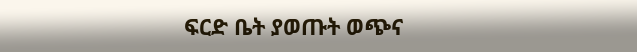ፍርድ ቤት ያወጡት ወጭና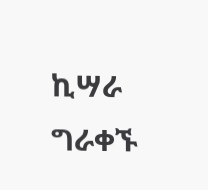ኪሣራ ግራቀኙ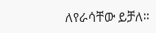ለየራሳቸው ይቻለ።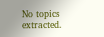No topics extracted.